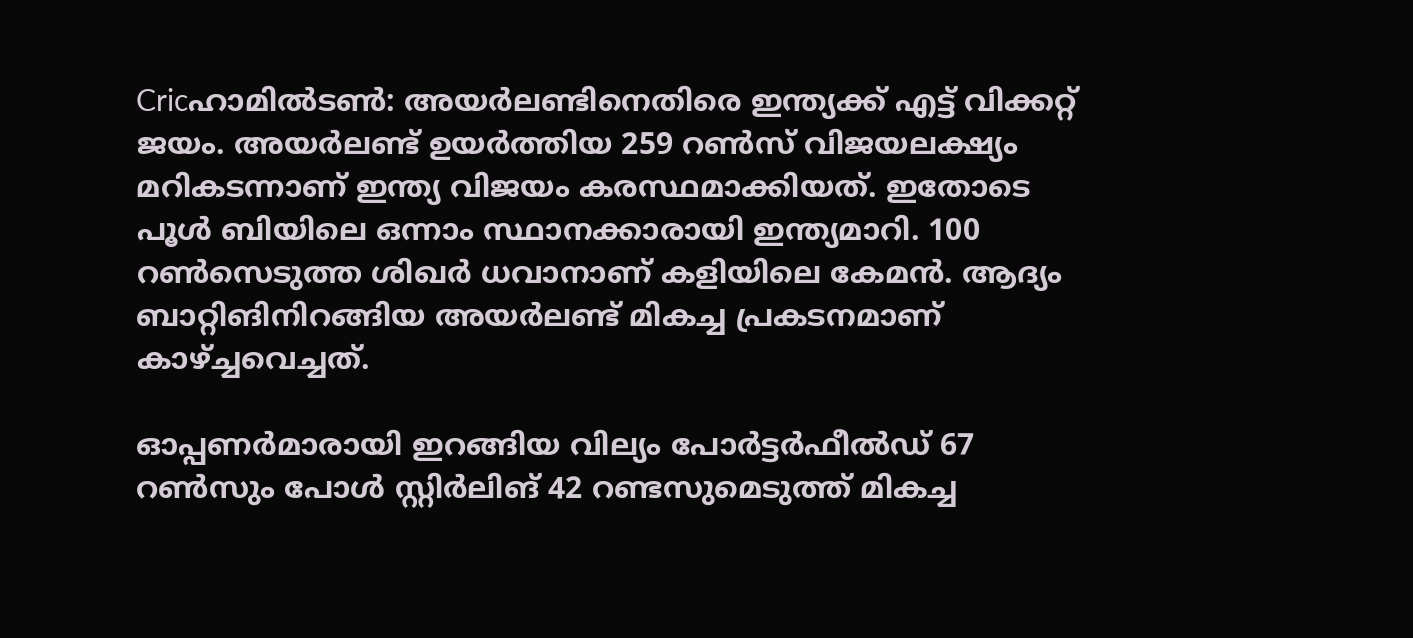Cricഹാമില്‍ടണ്‍: അയര്‍ലണ്ടിനെതിരെ ഇന്ത്യക്ക് എട്ട് വിക്കറ്റ് ജയം. അയര്‍ലണ്ട് ഉയര്‍ത്തിയ 259 റണ്‍സ് വിജയലക്ഷ്യം മറികടന്നാണ് ഇന്ത്യ വിജയം കരസ്ഥമാക്കിയത്. ഇതോടെ പൂള്‍ ബിയിലെ ഒന്നാം സ്ഥാനക്കാരായി ഇന്ത്യമാറി. 100 റണ്‍സെടുത്ത ശിഖര്‍ ധവാനാണ് കളിയിലെ കേമന്‍. ആദ്യം ബാറ്റിങിനിറങ്ങിയ അയര്‍ലണ്ട് മികച്ച പ്രകടനമാണ് കാഴ്ച്ചവെച്ചത്.

ഓപ്പണര്‍മാരായി ഇറങ്ങിയ വില്യം പോര്‍ട്ടര്‍ഫീല്‍ഡ് 67 റണ്‍സും പോള്‍ സ്റ്റിര്‍ലിങ് 42 റണ്ടസുമെടുത്ത് മികച്ച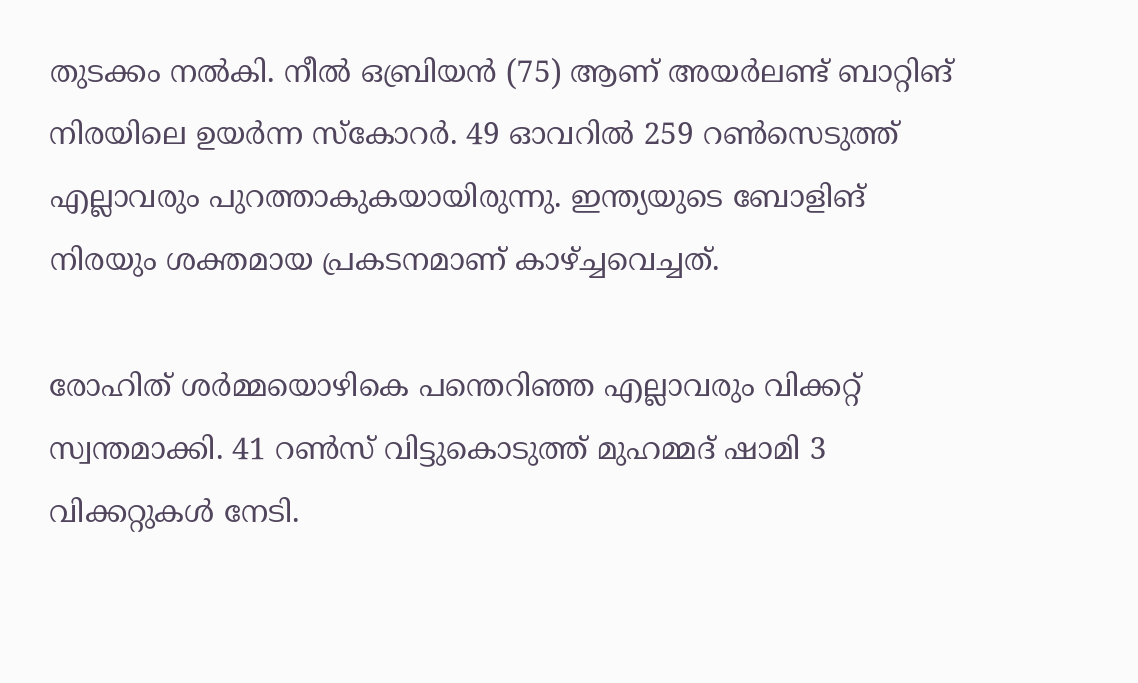തുടക്കം നല്‍കി. നീല്‍ ഒബ്രിയന്‍ (75) ആണ് അയര്‍ലണ്ട് ബാറ്റിങ് നിരയിലെ ഉയര്‍ന്ന സ്‌കോറര്‍. 49 ഓവറില്‍ 259 റണ്‍സെടുത്ത് എല്ലാവരും പുറത്താകുകയായിരുന്നു. ഇന്ത്യയുടെ ബോളിങ് നിരയും ശക്തമായ പ്രകടനമാണ് കാഴ്ച്ചവെച്ചത്.

രോഹിത് ശര്‍മ്മയൊഴികെ പന്തെറിഞ്ഞ എല്ലാവരും വിക്കറ്റ് സ്വന്തമാക്കി. 41 റണ്‍സ് വിട്ടുകൊടുത്ത് മുഹമ്മദ് ഷാമി 3 വിക്കറ്റുകള്‍ നേടി.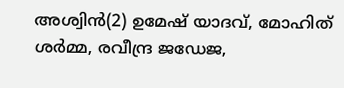അശ്വിന്‍(2) ഉമേഷ് യാദവ്, മോഹിത് ശര്‍മ്മ, രവീന്ദ്ര ജഡേജ,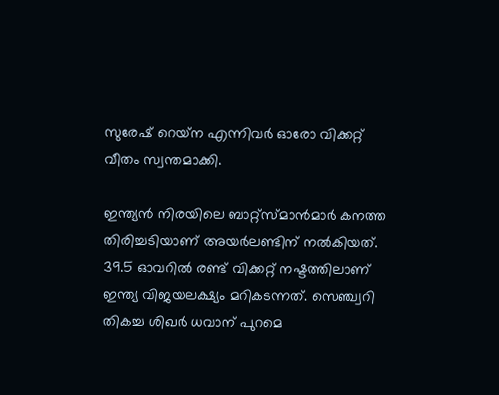സുരേഷ് റെയ്‌ന എന്നിവര്‍ ഓരോ വിക്കറ്റ് വീതം സ്വന്തമാക്കി.

ഇന്ത്യന്‍ നിരയിലെ ബാറ്റ്‌സ്മാന്‍മാര്‍ കനത്ത തിരിച്ചടിയാണ് അയര്‍ലണ്ടിന് നല്‍കിയത്. 39.5 ഓവറില്‍ രണ്ട് വിക്കറ്റ് നഷ്ടത്തിലാണ് ഇന്ത്യ വിജയലക്ഷ്യം മറികടന്നത്. സെഞ്ച്വറി തികച്ച ശിഖര്‍ ധവാന് പുറമെ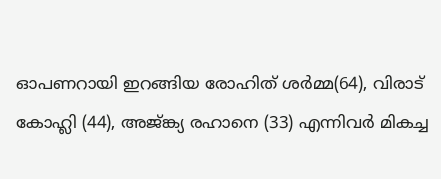ഓപണറായി ഇറങ്ങിയ രോഹിത് ശര്‍മ്മ(64), വിരാട് കോഹ്ലി (44), അജ്ങ്ക്യ രഹാനെ (33) എന്നിവര്‍ മികച്ച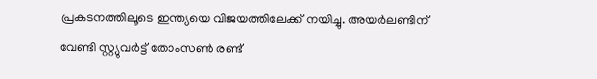പ്രകടനത്തിലൂടെ ഇന്ത്യയെ വിജയത്തിലേക്ക് നയിച്ചു. അയര്‍ലണ്ടിന് വേണ്ടി സ്റ്റ്യുവര്‍ട്ട് തോംസണ്‍ രണ്ട്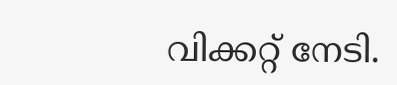വിക്കറ്റ് നേടി.